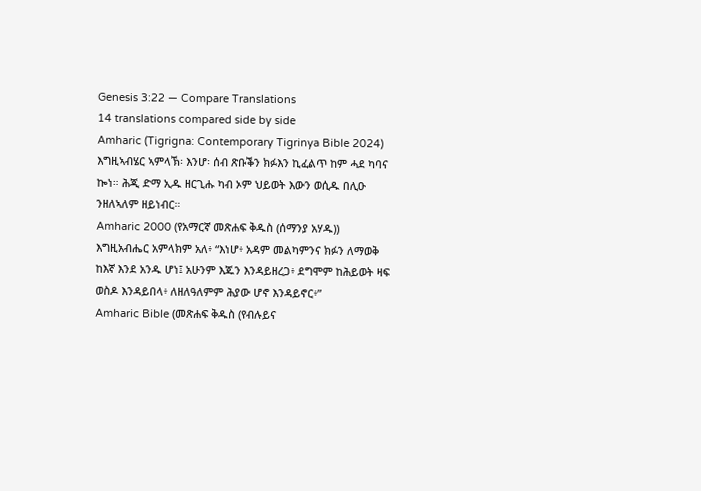Genesis 3:22 — Compare Translations
14 translations compared side by side
Amharic (Tigrigna: Contemporary Tigrinya Bible 2024)
እግዚኣብሄር ኣምላኽ፡ እንሆ፡ ሰብ ጽቡቕን ክፉእን ኪፈልጥ ከም ሓደ ካባና ኰነ። ሕጂ ድማ ኢዱ ዘርጊሑ ካብ ኦም ህይወት እውን ወሲዱ በሊዑ ንዘለኣለም ዘይነብር።
Amharic 2000 (የአማርኛ መጽሐፍ ቅዱስ (ሰማንያ አሃዱ))
እግዚአብሔር አምላክም አለ፥ “እነሆ፥ አዳም መልካምንና ክፉን ለማወቅ ከእኛ እንደ አንዱ ሆነ፤ አሁንም እጁን እንዳይዘረጋ፥ ደግሞም ከሕይወት ዛፍ ወስዶ እንዳይበላ፥ ለዘለዓለምም ሕያው ሆኖ እንዳይኖር፥”
Amharic Bible (መጽሐፍ ቅዱስ (የብሉይና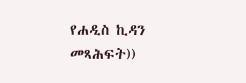የሐዲስ ኪዳን መጻሕፍት))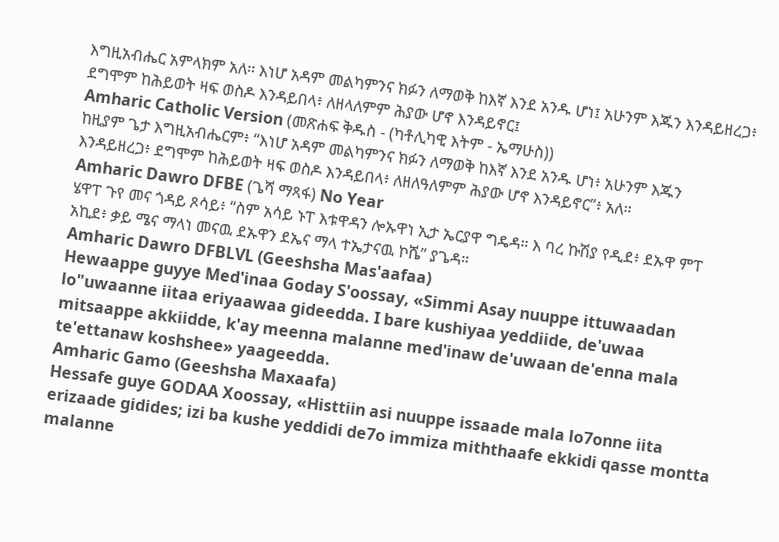እግዚአብሔር አምላክም አለ። እነሆ አዳም መልካምንና ክፉን ለማወቅ ከእኛ እንደ አንዱ ሆነ፤ አሁንም እጁን እንዳይዘረጋ፥ ደግሞም ከሕይወት ዛፍ ወስዶ እንዳይበላ፥ ለዘላለምም ሕያው ሆኖ እንዳይኖር፤
Amharic Catholic Version (መጽሐፍ ቅዱስ - (ካቶሊካዊ እትም - ኤማሁስ))
ከዚያም ጌታ እግዚአብሔርም፥ “እነሆ አዳም መልካምንና ክፉን ለማወቅ ከእኛ እንደ አንዱ ሆነ፥ አሁንም እጁን እንዳይዘረጋ፥ ደግሞም ከሕይወት ዛፍ ወስዶ እንዳይበላ፥ ለዘለዓለምም ሕያው ሆኖ እንዳይኖር”፥ አለ።
Amharic Dawro DFBE (ጌሻ ማጻፋ) No Year
ሄዋፐ ጉየ መና ጎዳይ ጾሳይ፥ “ስም አሳይ ኑፐ እቱዋዳን ሎኡዋነ ኢታ ኤርያዋ ግዴዳ። እ ባረ ኩሽያ የዲደ፥ ደኡዋ ምፐ አኪደ፥ ቃይ ሜና ማላነ መናዉ ደኡዋን ደኤና ማላ ተኤታናዉ ኮሼ” ያጌዳ።
Amharic Dawro DFBLVL (Geeshsha Mas'aafaa)
Hewaappe guyye Med'inaa Goday S'oossay, «Simmi Asay nuuppe ittuwaadan lo"uwaanne iitaa eriyaawaa gideedda. I bare kushiyaa yeddiide, de'uwaa mitsaappe akkiidde, k'ay meenna malanne med'inaw de'uwaan de'enna mala te'ettanaw koshshee» yaageedda.
Amharic Gamo (Geeshsha Maxaafa)
Hessafe guye GODAA Xoossay, «Histtiin asi nuuppe issaade mala lo7onne iita erizaade gidides; izi ba kushe yeddidi de7o immiza miththaafe ekkidi qasse montta malanne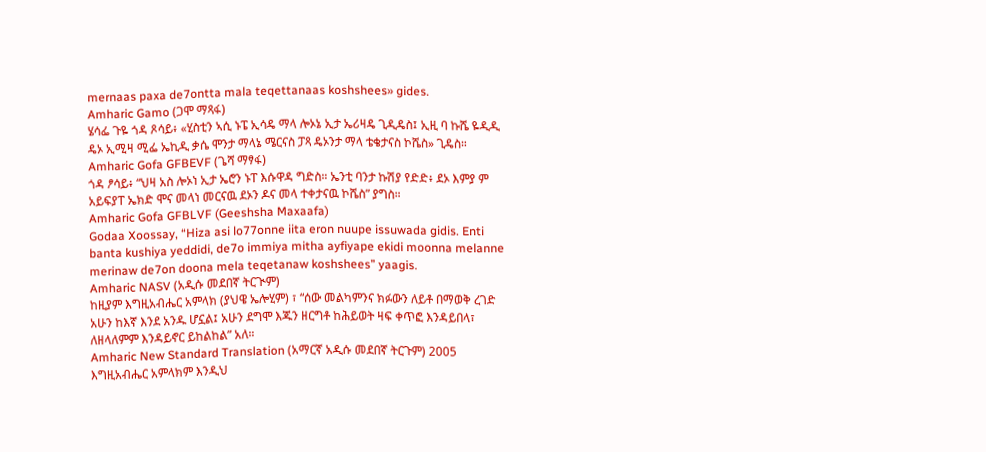mernaas paxa de7ontta mala teqettanaas koshshees» gides.
Amharic Gamo (ጋሞ ማጻፋ)
ሄሳፌ ጉዬ ጎዳ ጾሳይ፥ «ሂስቲን ኣሲ ኑፔ ኢሳዴ ማላ ሎኦኔ ኢታ ኤሪዛዴ ጊዲዴስ፤ ኢዚ ባ ኩሼ ዬዲዲ ዴኦ ኢሚዛ ሚፌ ኤኪዲ ቃሴ ሞንታ ማላኔ ሜርናስ ፓጻ ዴኦንታ ማላ ቴቄታናስ ኮሼስ» ጊዴስ።
Amharic Gofa GFBEVF (ጌሻ ማፃፋ)
ጎዳ ፆሳይ፥ “ህዛ አስ ሎኦነ ኢታ ኤሮን ኑፐ እሱዋዳ ግድስ። ኤንቲ ባንታ ኩሽያ የድድ፥ ደኦ እምያ ም አይፍያፐ ኤክድ ሞና መላነ መርናዉ ደኦን ዶና መላ ተቀታናዉ ኮሼስ” ያግስ።
Amharic Gofa GFBLVF (Geeshsha Maxaafa)
Godaa Xoossay, “Hiza asi lo77onne iita eron nuupe issuwada gidis. Enti banta kushiya yeddidi, de7o immiya mitha ayfiyape ekidi moonna melanne merinaw de7on doona mela teqetanaw koshshees” yaagis.
Amharic NASV (አዲሱ መደበኛ ትርጒም)
ከዚያም እግዚአብሔር አምላክ (ያህዌ ኤሎሂም) ፣ “ሰው መልካምንና ክፉውን ለይቶ በማወቅ ረገድ አሁን ከእኛ እንደ አንዱ ሆኗል፤ አሁን ደግሞ እጁን ዘርግቶ ከሕይወት ዛፍ ቀጥፎ እንዳይበላ፣ ለዘላለምም እንዳይኖር ይከልከል” አለ።
Amharic New Standard Translation (አማርኛ አዲሱ መደበኛ ትርጉም) 2005
እግዚአብሔር አምላክም እንዲህ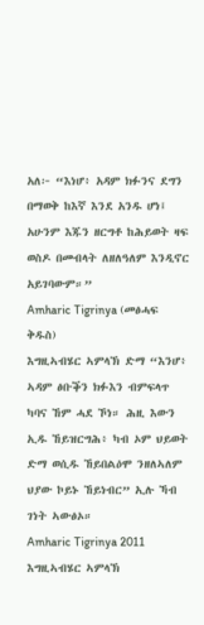አለ፦ “እነሆ፥ አዳም ክፉንና ደግን በማወቅ ከእኛ እንደ አንዱ ሆነ፤ አሁንም እጁን ዘርግቶ ከሕይወት ዛፍ ወስዶ በመብላት ለዘለዓለም እንዲኖር አይገባውም።”
Amharic Tigrinya (መፅሓፍ ቅዱስ)
እግዚኣብሄር ኣምላኽ ድማ “እንሆ፥ ኣዳም ፅቡቕን ክፉእን ብምፍላጥ ካባና ኸም ሓደ ኾነ። ሕዚ እውን ኢዱ ኸይዝርግሕ፥ ካብ ኦም ህይወት ድማ ወሲዱ ኸይበልዕሞ ንዘለኣለም ህያው ኮይኑ ኸይነብር” ኢሉ ኻብ ገነት ኣውፅኦ።
Amharic Tigrinya 2011
እግዚኣብሄር ኣምላኽ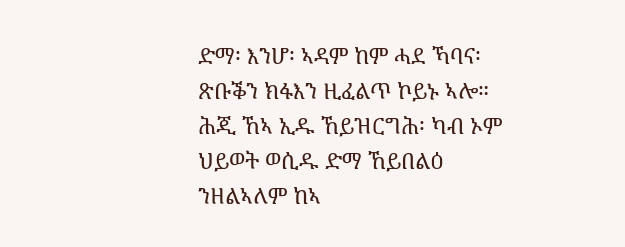ድማ፡ እንሆ፡ ኣዳም ከም ሓደ ኻባና፡ ጽቡቕን ክፋእን ዚፈልጥ ኮይኑ ኣሎ። ሕጂ ኸኣ ኢዱ ኸይዝርግሕ፡ ካብ ኦም ህይወት ወሲዱ ድማ ኸይበልዕ ንዘልኣለም ከኣ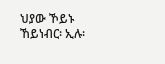ህያው ኾይኑ ኸይነብር፡ ኢሉ፡